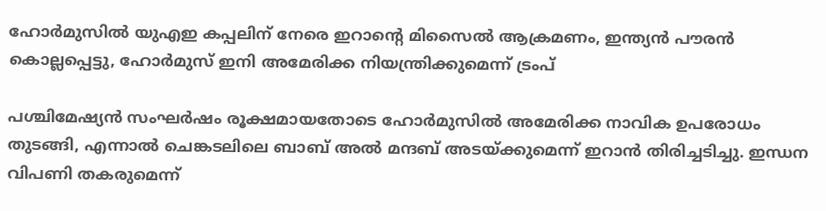ഹോര്‍മുസില്‍ യുഎഇ കപ്പലിന് നേരെ ഇറാന്റെ മിസൈല്‍ ആക്രമണം, ഇന്ത്യന്‍ പൗരന്‍ കൊല്ലപ്പെട്ടു, ഹോര്‍മുസ് ഇനി അമേരിക്ക നിയന്ത്രിക്കുമെന്ന് ട്രംപ്

പശ്ചിമേഷ്യന്‍ സംഘര്‍ഷം രൂക്ഷമായതോടെ ഹോര്‍മുസില്‍ അമേരിക്ക നാവിക ഉപരോധം തുടങ്ങി, എന്നാല്‍ ചെങ്കടലിലെ ബാബ് അല്‍ മന്ദബ് അടയ്ക്കുമെന്ന് ഇറാന്‍ തിരിച്ചടിച്ചു. ഇന്ധന വിപണി തകരുമെന്ന്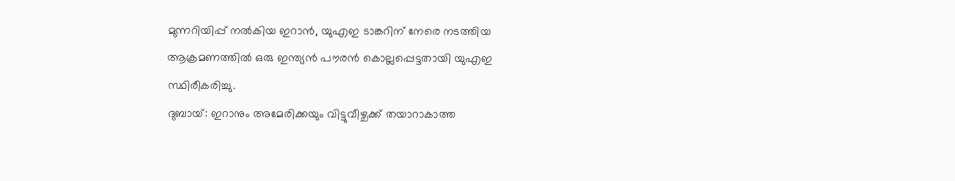മുന്നറിയിപ്പ് നല്‍കിയ ഇറാന്‍, യുഎഇ ടാങ്കറിന് നേരെ നടത്തിയ ആക്രമണത്തില്‍ ഒരു ഇന്ത്യന്‍ പൗരന്‍ കൊല്ലപ്പെട്ടതായി യുഎഇ സ്ഥിരീകരിച്ചു.
ദുബായ്: ഇറാനും അമേരിക്കയും വിട്ടുവീഴ്ചക്ക് തയാറാകാത്ത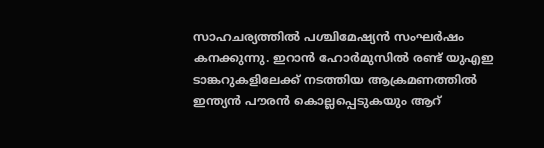സാഹചര്യത്തില്‍ പശ്ചിമേഷ്യന്‍ സംഘര്‍ഷം കനക്കുന്നു. ഇറാന്‍ ഹോര്‍മുസില്‍ രണ്ട് യുഎഇ ടാങ്കറുകളിലേക്ക് നടത്തിയ ആക്രമണത്തില്‍ ഇന്ത്യന്‍ പൗരന്‍ കൊല്ലപ്പെടുകയും ആറ്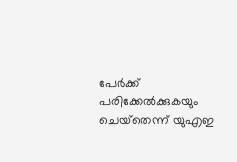പേര്‍ക്ക് പരിക്കേല്‍ക്കുകയും ചെയ്‌തെന്ന് യുഎഇ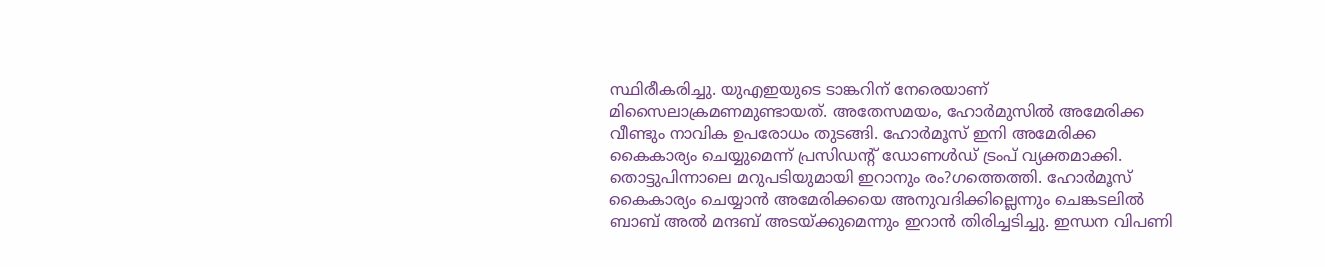സ്ഥിരീകരിച്ചു. യുഎഇയുടെ ടാങ്കറിന് നേരെയാണ് മിസൈലാക്രമണമുണ്ടായത്. അതേസമയം, ഹോര്‍മുസില്‍ അമേരിക്ക വീണ്ടും നാവിക ഉപരോധം തുടങ്ങി. ഹോര്‍മൂസ് ഇനി അമേരിക്ക കൈകാര്യം ചെയ്യുമെന്ന് പ്രസിഡന്റ് ഡോണള്‍ഡ് ട്രംപ് വ്യക്തമാക്കി. തൊട്ടുപിന്നാലെ മറുപടിയുമായി ഇറാനും രം?ഗത്തെത്തി. ഹോര്‍മൂസ് കൈകാര്യം ചെയ്യാന്‍ അമേരിക്കയെ അനുവദിക്കില്ലെന്നും ചെങ്കടലില്‍ ബാബ് അല്‍ മന്ദബ് അടയ്ക്കുമെന്നും ഇറാന്‍ തിരിച്ചടിച്ചു. ഇന്ധന വിപണി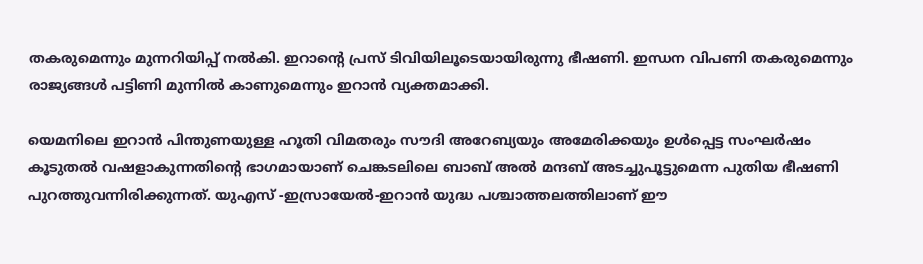തകരുമെന്നും മുന്നറിയിപ്പ് നല്‍കി. ഇറാന്റെ പ്രസ് ടിവിയിലൂടെയായിരുന്നു ഭീഷണി. ഇന്ധന വിപണി തകരുമെന്നും രാജ്യങ്ങള്‍ പട്ടിണി മുന്നില്‍ കാണുമെന്നും ഇറാന്‍ വ്യക്തമാക്കി.

യെമനിലെ ഇറാന്‍ പിന്തുണയുള്ള ഹൂതി വിമതരും സൗദി അറേബ്യയും അമേരിക്കയും ഉള്‍പ്പെട്ട സംഘര്‍ഷം കൂടുതല്‍ വഷളാകുന്നതിന്റെ ഭാഗമായാണ് ചെങ്കടലിലെ ബാബ് അല്‍ മന്ദബ് അടച്ചുപൂട്ടുമെന്ന പുതിയ ഭീഷണി പുറത്തുവന്നിരിക്കുന്നത്. യുഎസ് -ഇസ്രായേല്‍-ഇറാന്‍ യുദ്ധ പശ്ചാത്തലത്തിലാണ് ഈ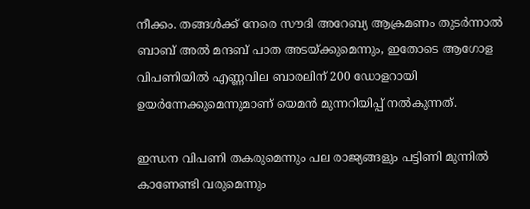നീക്കം. തങ്ങള്‍ക്ക് നേരെ സൗദി അറേബ്യ ആക്രമണം തുടര്‍ന്നാല്‍ ബാബ് അല്‍ മന്ദബ് പാത അടയ്ക്കുമെന്നും, ഇതോടെ ആഗോള വിപണിയില്‍ എണ്ണവില ബാരലിന് 200 ഡോളറായി ഉയര്‍ന്നേക്കുമെന്നുമാണ് യെമന്‍ മുന്നറിയിപ്പ് നല്‍കുന്നത്.

ഇന്ധന വിപണി തകരുമെന്നും പല രാജ്യങ്ങളും പട്ടിണി മുന്നില്‍ കാണേണ്ടി വരുമെന്നും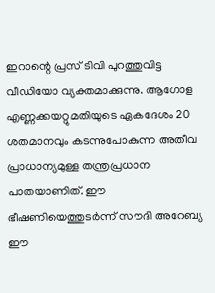ഇറാന്റെ പ്രസ് ടിവി പുറത്തുവിട്ട വീഡിയോ വ്യക്തമാക്കുന്നു. ആഗോള എണ്ണക്കയറ്റുമതിയുടെ ഏകദേശം 20 ശതമാനവും കടന്നുപോകുന്ന അതീവ പ്രാധാന്യമുള്ള തന്ത്രപ്രധാന പാതയാണിത്. ഈ ഭീഷണിയെത്തുടര്‍ന്ന് സൗദി അറേബ്യ ഈ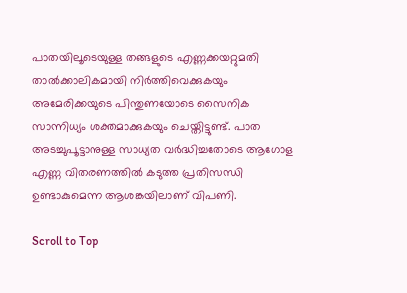പാതയിലൂടെയുള്ള തങ്ങളുടെ എണ്ണക്കയറ്റുമതി താല്‍ക്കാലികമായി നിര്‍ത്തിവെക്കുകയും അമേരിക്കയുടെ പിന്തുണയോടെ സൈനിക സാന്നിധ്യം ശക്തമാക്കുകയും ചെയ്തിട്ടുണ്ട്. പാത അടച്ചുപൂട്ടാനുള്ള സാധ്യത വര്‍ദ്ധിച്ചതോടെ ആഗോള എണ്ണ വിതരണത്തില്‍ കടുത്ത പ്രതിസന്ധി ഉണ്ടാകുമെന്ന ആശങ്കയിലാണ് വിപണി.

Scroll to Top